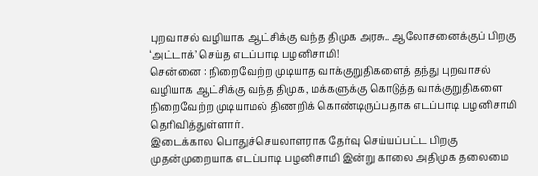புறவாசல் வழியாக ஆட்சிக்கு வந்த திமுக அரசு.. ஆலோசனைக்குப் பிறகு ‘அட்டாக்’ செய்த எடப்பாடி பழனிசாமி!
சென்னை : நிறைவேற்ற முடியாத வாக்குறுதிகளைத் தந்து புறவாசல் வழியாக ஆட்சிக்கு வந்த திமுக, மக்களுக்கு கொடுத்த வாக்குறுதிகளை நிறைவேற்ற முடியாமல் திணறிக் கொண்டிருப்பதாக எடப்பாடி பழனிசாமி தெரிவித்துள்ளார்.
இடைக்கால பொதுச்செயலாளராக தேர்வு செய்யப்பட்ட பிறகு முதன்முறையாக எடப்பாடி பழனிசாமி இன்று காலை அதிமுக தலைமை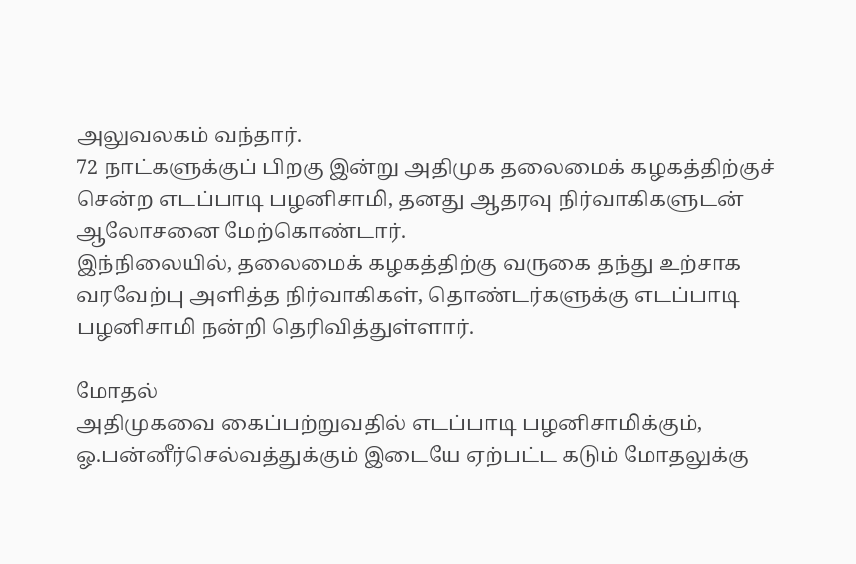அலுவலகம் வந்தார்.
72 நாட்களுக்குப் பிறகு இன்று அதிமுக தலைமைக் கழகத்திற்குச் சென்ற எடப்பாடி பழனிசாமி, தனது ஆதரவு நிர்வாகிகளுடன் ஆலோசனை மேற்கொண்டார்.
இந்நிலையில், தலைமைக் கழகத்திற்கு வருகை தந்து உற்சாக வரவேற்பு அளித்த நிர்வாகிகள், தொண்டர்களுக்கு எடப்பாடி பழனிசாமி நன்றி தெரிவித்துள்ளார்.

மோதல்
அதிமுகவை கைப்பற்றுவதில் எடப்பாடி பழனிசாமிக்கும், ஓ.பன்னீர்செல்வத்துக்கும் இடையே ஏற்பட்ட கடும் மோதலுக்கு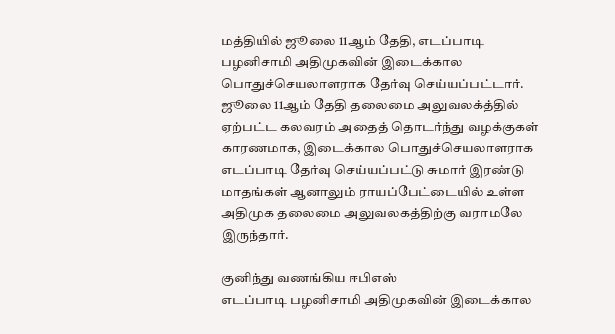மத்தியில் ஜூலை 11ஆம் தேதி, எடப்பாடி பழனிசாமி அதிமுகவின் இடைக்கால பொதுச்செயலாளராக தேர்வு செய்யப்பட்டார். ஜூலை 11ஆம் தேதி தலைமை அலுவலக்த்தில் ஏற்பட்ட கலவரம் அதைத் தொடர்ந்து வழக்குகள் காரணமாக, இடைக்கால பொதுச்செயலாளராக எடப்பாடி தேர்வு செய்யப்பட்டு சுமார் இரண்டு மாதங்கள் ஆனாலும் ராயப்பேட்டையில் உள்ள அதிமுக தலைமை அலுவலகத்திற்கு வராமலே இருந்தார்.

குனிந்து வணங்கிய ஈபிஎஸ்
எடப்பாடி பழனிசாமி அதிமுகவின் இடைக்கால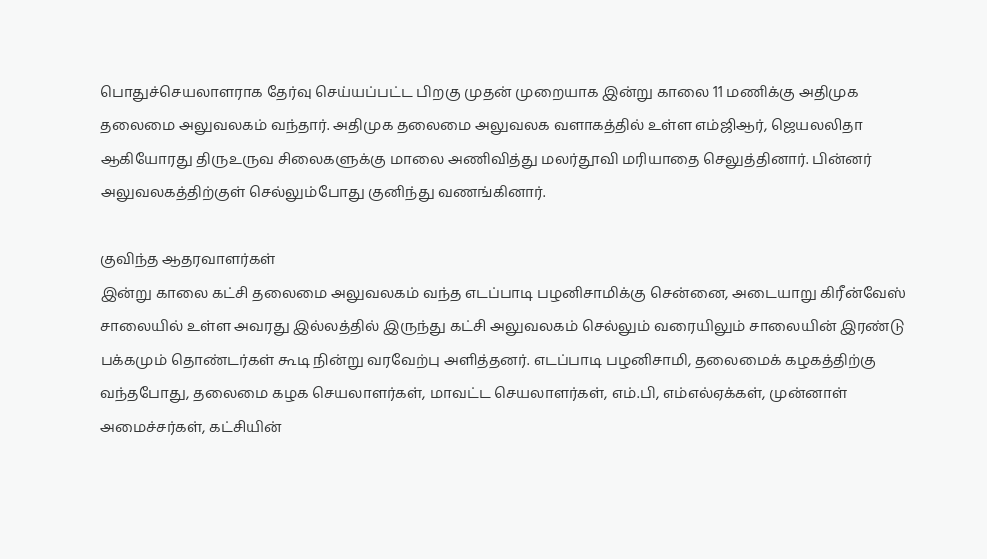பொதுச்செயலாளராக தேர்வு செய்யப்பட்ட பிறகு முதன் முறையாக இன்று காலை 11 மணிக்கு அதிமுக தலைமை அலுவலகம் வந்தார். அதிமுக தலைமை அலுவலக வளாகத்தில் உள்ள எம்ஜிஆர், ஜெயலலிதா ஆகியோரது திருஉருவ சிலைகளுக்கு மாலை அணிவித்து மலர்தூவி மரியாதை செலுத்தினார். பின்னர் அலுவலகத்திற்குள் செல்லும்போது குனிந்து வணங்கினார்.

குவிந்த ஆதரவாளர்கள்
இன்று காலை கட்சி தலைமை அலுவலகம் வந்த எடப்பாடி பழனிசாமிக்கு சென்னை, அடையாறு கிரீன்வேஸ் சாலையில் உள்ள அவரது இல்லத்தில் இருந்து கட்சி அலுவலகம் செல்லும் வரையிலும் சாலையின் இரண்டு பக்கமும் தொண்டர்கள் கூடி நின்று வரவேற்பு அளித்தனர். எடப்பாடி பழனிசாமி, தலைமைக் கழகத்திற்கு வந்தபோது, தலைமை கழக செயலாளர்கள், மாவட்ட செயலாளர்கள், எம்.பி, எம்எல்ஏக்கள், முன்னாள் அமைச்சர்கள், கட்சியின்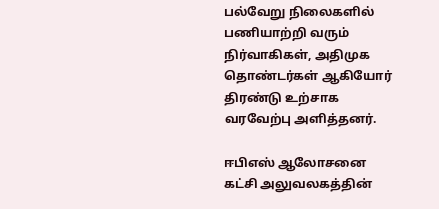பல்வேறு நிலைகளில் பணியாற்றி வரும் நிர்வாகிகள், அதிமுக தொண்டர்கள் ஆகியோர் திரண்டு உற்சாக வரவேற்பு அளித்தனர்.

ஈபிஎஸ் ஆலோசனை
கட்சி அலுவலகத்தின்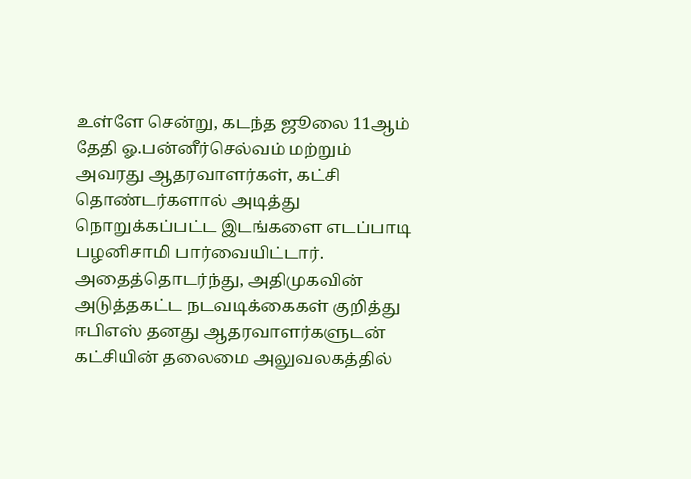உள்ளே சென்று, கடந்த ஜூலை 11ஆம் தேதி ஓ.பன்னீர்செல்வம் மற்றும் அவரது ஆதரவாளர்கள், கட்சி தொண்டர்களால் அடித்து நொறுக்கப்பட்ட இடங்களை எடப்பாடி பழனிசாமி பார்வையிட்டார். அதைத்தொடர்ந்து, அதிமுகவின் அடுத்தகட்ட நடவடிக்கைகள் குறித்து ஈபிஎஸ் தனது ஆதரவாளர்களுடன் கட்சியின் தலைமை அலுவலகத்தில்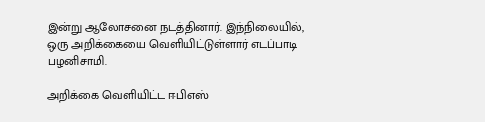இன்று ஆலோசனை நடத்தினார். இந்நிலையில், ஒரு அறிக்கையை வெளியிட்டுள்ளார் எடப்பாடி பழனிசாமி.

அறிக்கை வெளியிட்ட ஈபிஎஸ்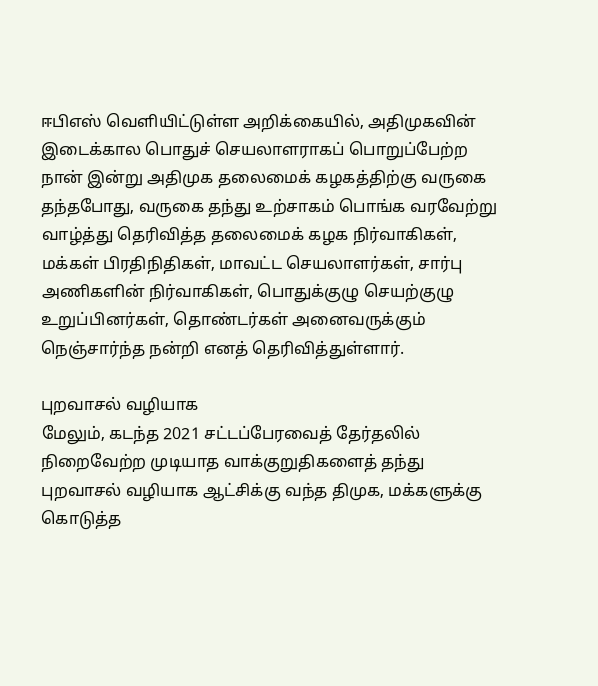ஈபிஎஸ் வெளியிட்டுள்ள அறிக்கையில், அதிமுகவின் இடைக்கால பொதுச் செயலாளராகப் பொறுப்பேற்ற நான் இன்று அதிமுக தலைமைக் கழகத்திற்கு வருகை தந்தபோது, வருகை தந்து உற்சாகம் பொங்க வரவேற்று வாழ்த்து தெரிவித்த தலைமைக் கழக நிர்வாகிகள், மக்கள் பிரதிநிதிகள், மாவட்ட செயலாளர்கள், சார்பு அணிகளின் நிர்வாகிகள், பொதுக்குழு செயற்குழு உறுப்பினர்கள், தொண்டர்கள் அனைவருக்கும் நெஞ்சார்ந்த நன்றி எனத் தெரிவித்துள்ளார்.

புறவாசல் வழியாக
மேலும், கடந்த 2021 சட்டப்பேரவைத் தேர்தலில் நிறைவேற்ற முடியாத வாக்குறுதிகளைத் தந்து புறவாசல் வழியாக ஆட்சிக்கு வந்த திமுக, மக்களுக்கு கொடுத்த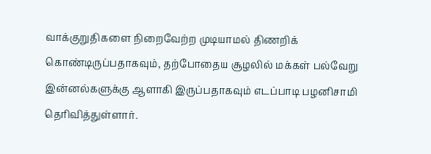வாக்குறுதிகளை நிறைவேற்ற முடியாமல் திணறிக் கொண்டிருப்பதாகவும், தற்போதைய சூழலில் மக்கள் பல்வேறு இன்னல்களுக்கு ஆளாகி இருப்பதாகவும் எடப்பாடி பழனிசாமி தெரிவித்துள்ளார்.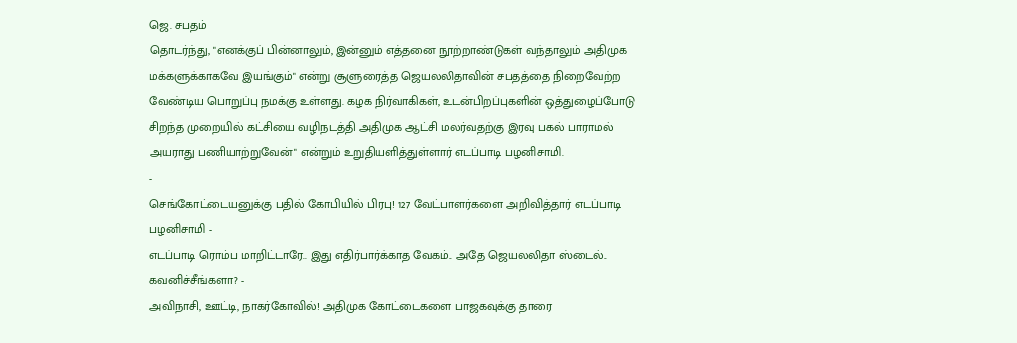ஜெ. சபதம்
தொடர்ந்து, "எனக்குப் பின்னாலும், இன்னும் எத்தனை நூற்றாண்டுகள் வந்தாலும் அதிமுக மக்களுக்காகவே இயங்கும்" என்று சூளுரைத்த ஜெயலலிதாவின் சபதத்தை நிறைவேற்ற வேண்டிய பொறுப்பு நமக்கு உள்ளது. கழக நிர்வாகிகள், உடன்பிறப்புகளின் ஒத்துழைப்போடு சிறந்த முறையில் கட்சியை வழிநடத்தி அதிமுக ஆட்சி மலர்வதற்கு இரவு பகல் பாராமல் அயராது பணியாற்றுவேன்" என்றும் உறுதியளித்துள்ளார் எடப்பாடி பழனிசாமி.
-
செங்கோட்டையனுக்கு பதில் கோபியில் பிரபு! 127 வேட்பாளர்களை அறிவித்தார் எடப்பாடி பழனிசாமி -
எடப்பாடி ரொம்ப மாறிட்டாரே.. இது எதிர்பார்க்காத வேகம்.. அதே ஜெயலலிதா ஸ்டைல்.. கவனிச்சீங்களா? -
அவிநாசி, ஊட்டி, நாகர்கோவில்! அதிமுக கோட்டைகளை பாஜகவுக்கு தாரை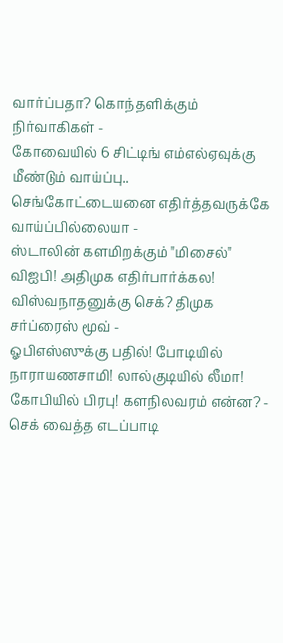வார்ப்பதா? கொந்தளிக்கும் நிர்வாகிகள் -
கோவையில் 6 சிட்டிங் எம்எல்ஏவுக்கு மீண்டும் வாய்ப்பு.. செங்கோட்டையனை எதிர்த்தவருக்கே வாய்ப்பில்லையா -
ஸ்டாலின் களமிறக்கும் "மிசைல்" விஐபி! அதிமுக எதிர்பார்க்கல! விஸ்வநாதனுக்கு செக்? திமுக சர்ப்ரைஸ் மூவ் -
ஓபிஎஸ்ஸுக்கு பதில்! போடியில் நாராயணசாமி! லால்குடியில் லீமா! கோபியில் பிரபு! களநிலவரம் என்ன? -
செக் வைத்த எடப்பாடி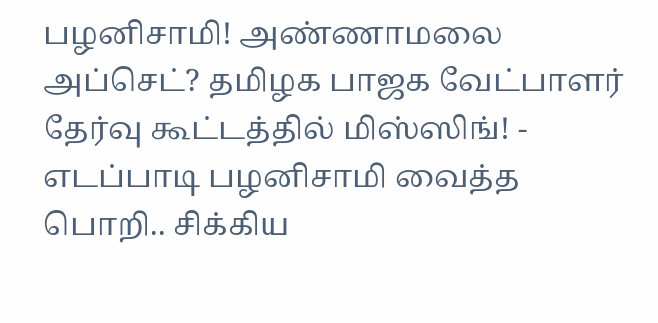பழனிசாமி! அண்ணாமலை அப்செட்? தமிழக பாஜக வேட்பாளர் தேர்வு கூட்டத்தில் மிஸ்ஸிங்! -
எடப்பாடி பழனிசாமி வைத்த பொறி.. சிக்கிய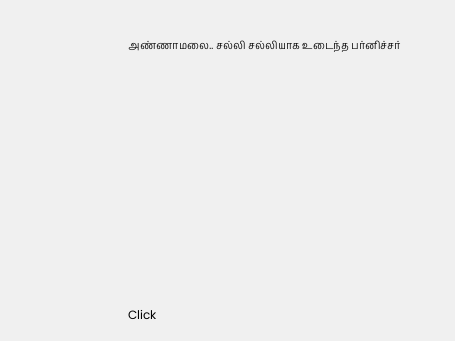அண்ணாமலை.. சல்லி சல்லியாக உடைந்த பர்னிச்சர்












Click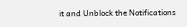it and Unblock the Notifications